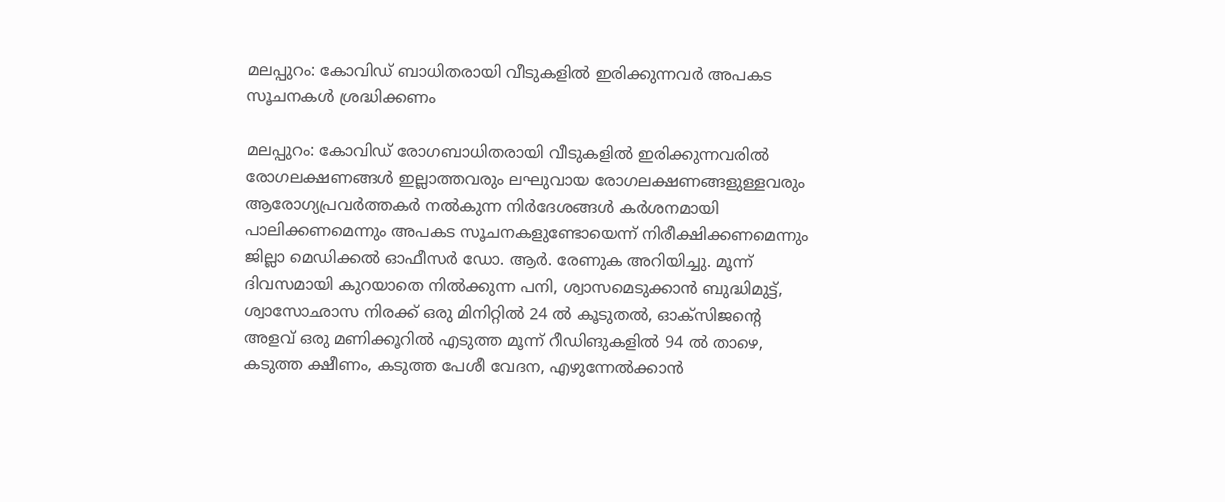മലപ്പുറം: കോവിഡ് ബാധിതരായി വീടുകളില്‍ ഇരിക്കുന്നവര്‍ അപകട സൂചനകള്‍ ശ്രദ്ധിക്കണം

മലപ്പുറം: കോവിഡ് രോഗബാധിതരായി വീടുകളില്‍ ഇരിക്കുന്നവരില്‍ രോഗലക്ഷണങ്ങള്‍ ഇല്ലാത്തവരും ലഘുവായ രോഗലക്ഷണങ്ങളുള്ളവരും  ആരോഗ്യപ്രവര്‍ത്തകര്‍ നല്‍കുന്ന നിര്‍ദേശങ്ങള്‍ കര്‍ശനമായി പാലിക്കണമെന്നും അപകട സൂചനകളുണ്ടോയെന്ന് നിരീക്ഷിക്കണമെന്നും ജില്ലാ മെഡിക്കല്‍ ഓഫീസര്‍ ഡോ. ആര്‍. രേണുക അറിയിച്ചു. മൂന്ന് ദിവസമായി കുറയാതെ നില്‍ക്കുന്ന പനി, ശ്വാസമെടുക്കാന്‍ ബുദ്ധിമുട്ട്, ശ്വാസോഛാസ നിരക്ക് ഒരു മിനിറ്റില്‍ 24 ല്‍ കൂടുതല്‍, ഓക്‌സിജന്റെ അളവ് ഒരു മണിക്കൂറില്‍ എടുത്ത മൂന്ന് റീഡിങുകളില്‍ 94 ല്‍ താഴെ, കടുത്ത ക്ഷീണം, കടുത്ത പേശീ വേദന, എഴുന്നേല്‍ക്കാന്‍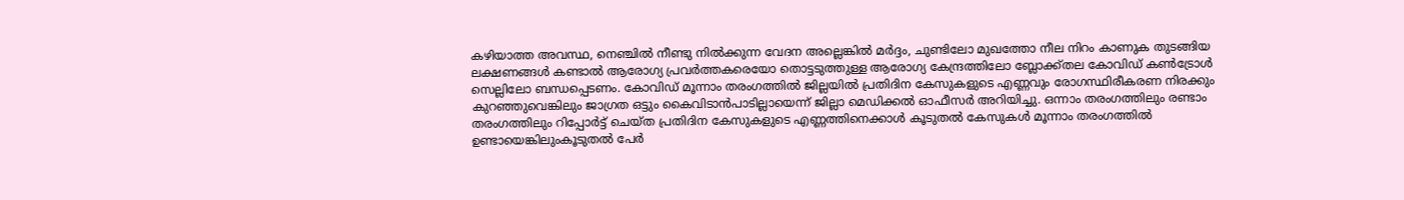കഴിയാത്ത അവസ്ഥ, നെഞ്ചില്‍ നീണ്ടു നില്‍ക്കുന്ന വേദന അല്ലെങ്കില്‍ മര്‍ദ്ദം, ചുണ്ടിലോ മുഖത്തോ നീല നിറം കാണുക തുടങ്ങിയ ലക്ഷണങ്ങള്‍ കണ്ടാല്‍ ആരോഗ്യ പ്രവര്‍ത്തകരെയോ തൊട്ടടുത്തുള്ള ആരോഗ്യ കേന്ദ്രത്തിലോ ബ്ലോക്ക്തല കോവിഡ് കണ്‍ട്രോള്‍ സെല്ലിലോ ബന്ധപ്പെടണം. കോവിഡ് മൂന്നാം തരംഗത്തില്‍ ജില്ലയില്‍ പ്രതിദിന കേസുകളുടെ എണ്ണവും രോഗസ്ഥിരീകരണ നിരക്കും കുറഞ്ഞുവെങ്കിലും ജാഗ്രത ഒട്ടും കൈവിടാന്‍പാടില്ലായെന്ന് ജില്ലാ മെഡിക്കല്‍ ഓഫീസര്‍ അറിയിച്ചു. ഒന്നാം തരംഗത്തിലും രണ്ടാം തരംഗത്തിലും റിപ്പോര്‍ട്ട് ചെയ്ത പ്രതിദിന കേസുകളുടെ എണ്ണത്തിനെക്കാള്‍ കൂടുതല്‍ കേസുകള്‍ മൂന്നാം തരംഗത്തില്‍ ഉണ്ടായെങ്കിലുംകൂടുതല്‍ പേര്‍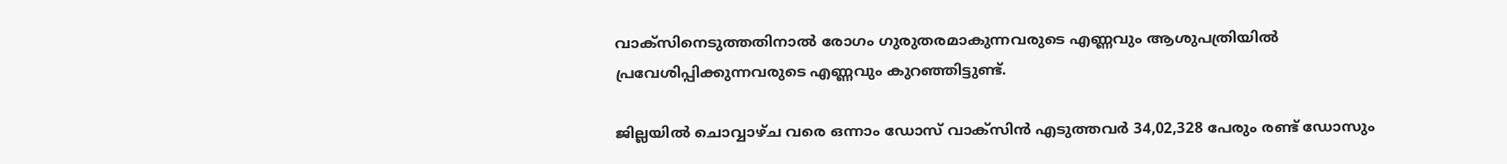വാക്‌സിനെടുത്തതിനാല്‍ രോഗം ഗുരുതരമാകുന്നവരുടെ എണ്ണവും ആശുപത്രിയില്‍ പ്രവേശിപ്പിക്കുന്നവരുടെ എണ്ണവും കുറഞ്ഞിട്ടുണ്ട്.

ജില്ലയില്‍ ചൊവ്വാഴ്ച വരെ ഒന്നാം ഡോസ് വാക്‌സിന്‍ എടുത്തവര്‍ 34,02,328 പേരും രണ്ട് ഡോസും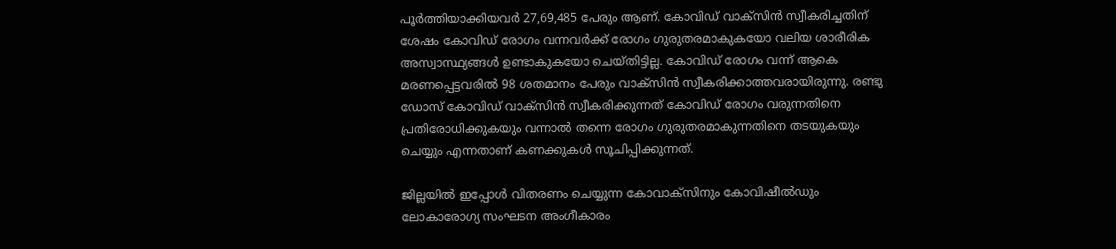പൂര്‍ത്തിയാക്കിയവര്‍ 27,69,485 പേരും ആണ്. കോവിഡ് വാക്‌സിന്‍ സ്വീകരിച്ചതിന് ശേഷം കോവിഡ് രോഗം വന്നവര്‍ക്ക് രോഗം ഗുരുതരമാകുകയോ വലിയ ശാരീരിക അസ്വാസ്ഥ്യങ്ങള്‍ ഉണ്ടാകുകയോ ചെയ്തിട്ടില്ല. കോവിഡ് രോഗം വന്ന് ആകെ മരണപ്പെട്ടവരില്‍ 98 ശതമാനം പേരും വാക്‌സിന്‍ സ്വീകരിക്കാത്തവരായിരുന്നു. രണ്ടു ഡോസ് കോവിഡ് വാക്‌സിന്‍ സ്വീകരിക്കുന്നത് കോവിഡ് രോഗം വരുന്നതിനെ പ്രതിരോധിക്കുകയും വന്നാല്‍ തന്നെ രോഗം ഗുരുതരമാകുന്നതിനെ തടയുകയും ചെയ്യും എന്നതാണ് കണക്കുകള്‍ സൂചിപ്പിക്കുന്നത്.

ജില്ലയില്‍ ഇപ്പോള്‍ വിതരണം ചെയ്യുന്ന കോവാക്‌സിനും കോവിഷീല്‍ഡും ലോകാരോഗ്യ സംഘടന അംഗീകാരം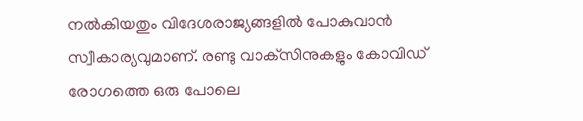നല്‍കിയതും വിദേശരാജ്യങ്ങളില്‍ പോകുവാന്‍ സ്വീകാര്യവുമാണ്. രണ്ടു വാക്‌സിനുകളും കോവിഡ് രോഗത്തെ ഒരു പോലെ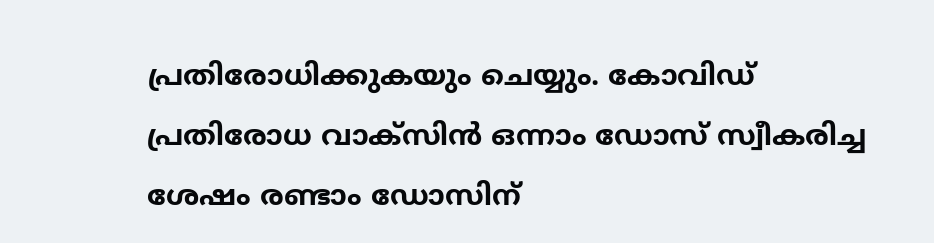പ്രതിരോധിക്കുകയും ചെയ്യും. കോവിഡ് പ്രതിരോധ വാക്‌സിന്‍ ഒന്നാം ഡോസ് സ്വീകരിച്ച ശേഷം രണ്ടാം ഡോസിന്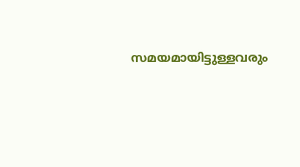സമയമായിട്ടുള്ളവരും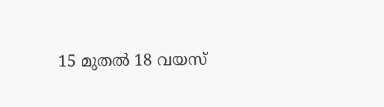15 മുതല്‍ 18 വയസ്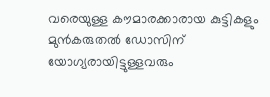വരെയുള്ള കൗമാരക്കാരായ കുട്ടികളും മുന്‍കരുതല്‍ ഡോസിന് യോഗ്യരായിട്ടുള്ളവരും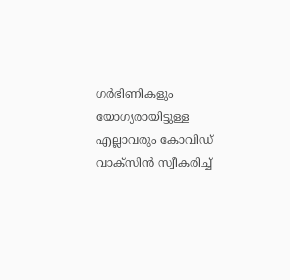ഗര്‍ഭിണികളും യോഗ്യരായിട്ടുള്ള എല്ലാവരും കോവിഡ് വാക്‌സിന്‍ സ്വീകരിച്ച്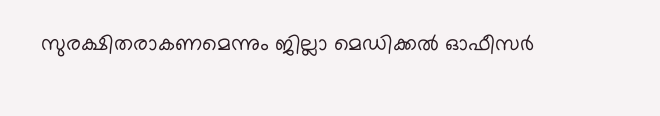സുരക്ഷിതരാകണമെന്നും ജില്ലാ മെഡിക്കല്‍ ഓഫീസര്‍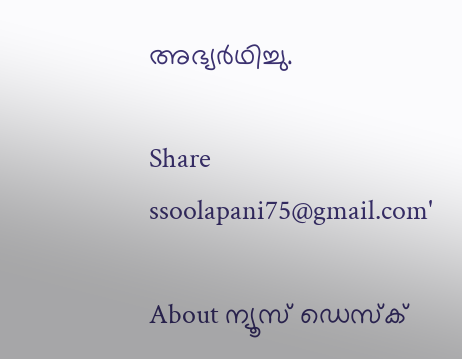അഭ്യര്‍ഥിച്ചു.

Share
ssoolapani75@gmail.com'

About ന്യൂസ് ഡെസ്ക്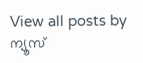View all posts by ന്യൂസ്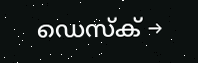ഡെസ്ക് →